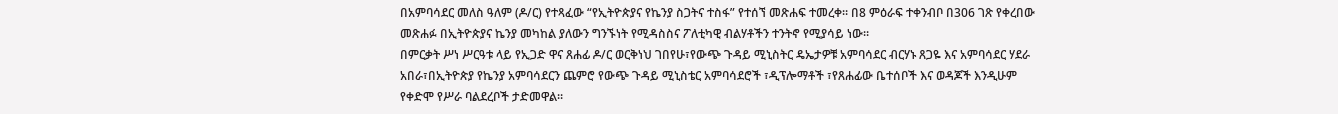በአምባሳደር መለስ ዓለም (ዶ/ር) የተጻፈው “የኢትዮጵያና የኬንያ ስጋትና ተስፋ” የተሰኘ መጽሐፍ ተመረቀ። በ8 ምዕራፍ ተቀንብቦ በ306 ገጽ የቀረበው መጽሐፉ በኢትዮጵያና ኬንያ መካከል ያለውን ግንኙነት የሚዳስስና ፖለቲካዊ ብልሃቶችን ተንትኖ የሚያሳይ ነው።
በምርቃት ሥነ ሥርዓቱ ላይ የኢጋድ ዋና ጸሐፊ ዶ/ር ወርቅነህ ገበየሁ፣የውጭ ጉዳይ ሚኒስትር ዴኤታዎቹ አምባሳደር ብርሃኑ ጸጋዬ እና አምባሳደር ሃደራ አበራ፣በኢትዮጵያ የኬንያ አምባሳደርን ጨምሮ የውጭ ጉዳይ ሚኒስቴር አምባሳደሮች ፣ዲፕሎማቶች ፣የጸሐፊው ቤተሰቦች እና ወዳጆች እንዲሁም የቀድሞ የሥራ ባልደረቦች ታድመዋል።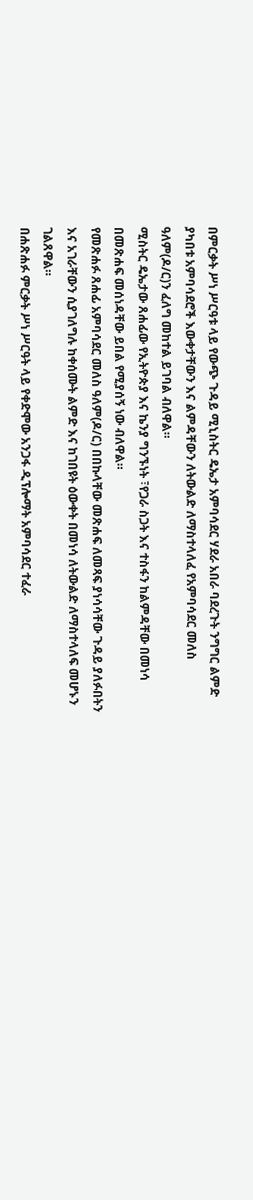በምርቃት ሥነ ሥርዓቱ ላይ የውጭ ጉዳይ ሚኒስትር ዴኤታ አምባሳደር ሃደራ አበራ ባደረጉት ንግግር ልምድ ያካበቱ አምባሳደሮች እውቀታቸውን እና ልምዳቸውን ለትውልድ ለማስተላለፈ የአምባሳደር መለስ ዓለም(ዶ/ር)ን ፈለግ መከተል ይገባል ብለዋል።
ሚስትር ዴኤታው ጸሐፊው የኢትዮጵያ እና ኬንያ ግንኙነት ፣የጋራ ስጋት እና ተስፋን ከልምዳቸው በመነሳ በመጽሐፍ መሰነዳቸው ይበል የሚያሰኝ ነው ብለዋል።
የመጽሐፉ ጸሐፊ አምባሳደር መለስ ዓለም(ዶ/ር) በበኩላቸው መጽሐፍ ለመጻፍ ያነሳሳቸው ጉዳይ ያለፉበትን እና አገራቸውን ሲያገለግሉ ከቀሰሙት ልምድ እና ከገበዩት ዕውቀት በመነሳ ለትውልድ ለማስተላለፍ መሆኑን ገልጸዋል።
በሐጽሐፉ ምርቃት ሥነ ሥርዓት ላይ የቀድሞው አንጋፋ ዲፕሎማት አምባሳደር ተፈራ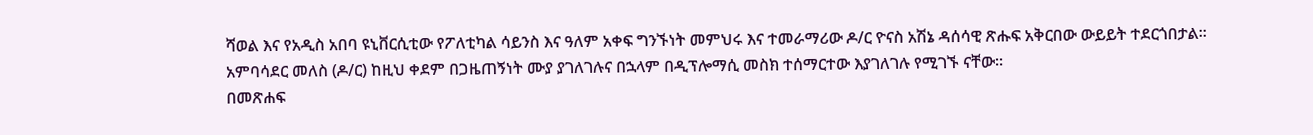ሻወል እና የአዲስ አበባ ዩኒቨርሲቲው የፖለቲካል ሳይንስ እና ዓለም አቀፍ ግንኙነት መምህሩ እና ተመራማሪው ዶ/ር ዮናስ አሽኔ ዳሰሳዊ ጽሑፍ አቅርበው ውይይት ተደርጎበታል።
አምባሳደር መለስ (ዶ/ር) ከዚህ ቀደም በጋዜጠኝነት ሙያ ያገለገሉና በኋላም በዲፕሎማሲ መስክ ተሰማርተው እያገለገሉ የሚገኙ ናቸው።
በመጽሐፍ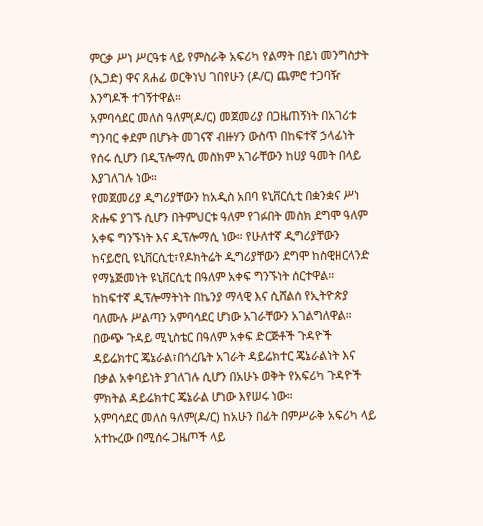ምርቃ ሥነ ሥርዓቱ ላይ የምስራቅ አፍሪካ የልማት በይነ መንግስታት (ኢጋድ) ዋና ጸሐፊ ወርቅነህ ገበየሁን (ዶ/ር) ጨምሮ ተጋባዥ እንግዶች ተገኝተዋል።
አምባሳደር መለስ ዓለም(ዶ/ር) መጀመሪያ በጋዜጠኝነት በአገሪቱ ግንባር ቀደም በሆኑት መገናኛ ብዙሃን ውስጥ በከፍተኛ ኃላፊነት የሰሩ ሲሆን በዲፕሎማሲ መስክም አገራቸውን ከሀያ ዓመት በላይ እያገለገሉ ነው።
የመጀመሪያ ዲግሪያቸውን ከአዲስ አበባ ዩኒቨርሲቲ በቋንቋና ሥነ ጽሑፍ ያገኙ ሲሆን በትምህርቱ ዓለም የገፉበት መስክ ደግሞ ዓለም አቀፍ ግንኙነት እና ዲፕሎማሲ ነው። የሁለተኛ ዲግሪያቸውን ከናይሮቢ ዩኒቨርሲቲ፣የዶክትሬት ዲግሪያቸውን ደግሞ ከስዊዘርላንድ የማኔጅመነት ዩኒቨርሲቲ በዓለም አቀፍ ግንኙነት ሰርተዋል።
ከከፍተኛ ዲፕሎማትነት በኬንያ ማላዊ እና ሲሸልሰ የኢትዮጵያ ባለሙሉ ሥልጣን አምባሳደር ሆነው አገራቸውን አገልግለዋል። በውጭ ጉዳይ ሚኒስቴር በዓለም አቀፍ ድርጅቶች ጉዳዮች ዳይሬክተር ጄኔራል፣በጎረቤት አገራት ዳይሬክተር ጄኔራልነት እና በቃል አቀባይነት ያገለገሉ ሲሆን በአሁኑ ወቅት የአፍሪካ ጉዳዮች ምክትል ዳይሬክተር ጄኔራል ሆነው እየሠሩ ነው።
አምባሳደር መለስ ዓለም(ዶ/ር) ከአሁን በፊት በምሥራቅ አፍሪካ ላይ አተኩረው በሚሰሩ ጋዜጦች ላይ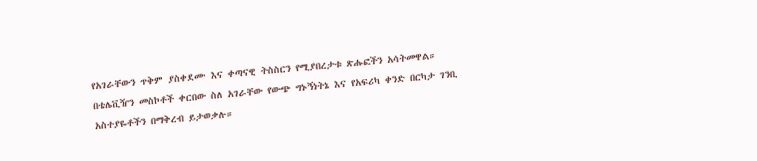የአገራቸውን ጥቅም ያስቀደሙ እና ቀጣናዊ ትስስርን የሚያበረታቱ ጽሑፎችን አሳትመዋል።
በቴሌቪዥን መስኮቶች ቀርበው ስለ አገራቸው የውጭ ግኑኝነትኔ እና የአፍሪካ ቀንድ በርካታ ገንቢ አስተያዬቶችን በማቅረብ ይታወቃሉ።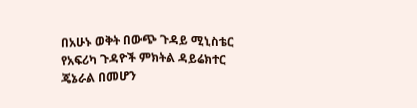በአሁኑ ወቅት በውጭ ጉዳይ ሚኒስቴር የአፍሪካ ጉዳዮች ምክትል ዳይሬክተር ጄኔራል በመሆን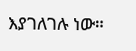እያገለገሉ ነው።